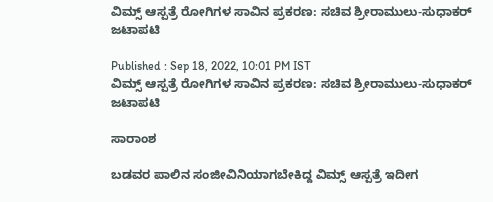ವಿಮ್ಸ್ ಆಸ್ಪತ್ರೆ ರೋಗಿಗಳ ಸಾವಿನ ಪ್ರಕರಣ: ಸಚಿವ ಶ್ರೀರಾಮುಲು-ಸುಧಾಕರ್ ಜಟಾಪಟಿ

Published : Sep 18, 2022, 10:01 PM IST
ವಿಮ್ಸ್ ಆಸ್ಪತ್ರೆ ರೋಗಿಗಳ ಸಾವಿನ ಪ್ರಕರಣ: ಸಚಿವ ಶ್ರೀರಾಮುಲು-ಸುಧಾಕರ್ ಜಟಾಪಟಿ

ಸಾರಾಂಶ

ಬಡವರ ಪಾಲಿನ ಸಂಜೀವಿನಿಯಾಗಬೇಕಿದ್ದ ವಿಮ್ಸ್ ಆಸ್ಪತ್ರೆ ಇದೀಗ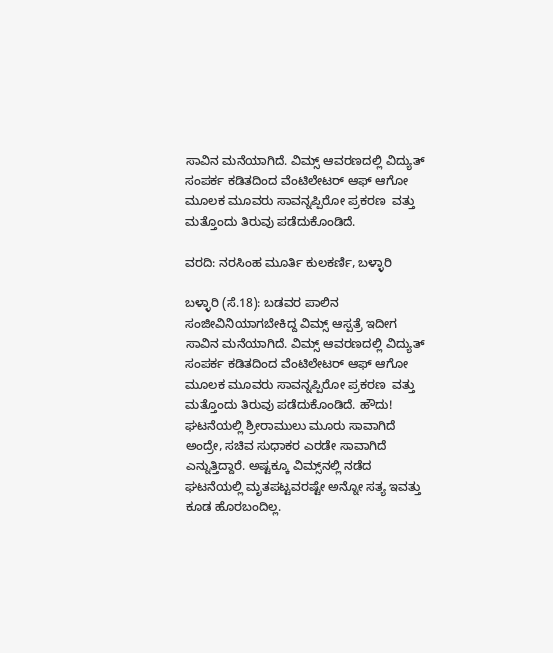ಸಾವಿನ ಮನೆಯಾಗಿದೆ. ವಿಮ್ಸ್ ಆವರಣದಲ್ಲಿ ವಿದ್ಯುತ್ ಸಂಪರ್ಕ ಕಡಿತದಿಂದ ವೆಂಟಿಲೇಟರ್ ಆಫ್ ಆಗೋ ಮೂಲಕ ಮೂವರು ಸಾವನ್ನಪ್ಪಿರೋ ಪ್ರಕರಣ  ವತ್ತು ಮತ್ತೊಂದು ತಿರುವು ಪಡೆದುಕೊಂಡಿದೆ.

ವರದಿ: ನರಸಿಂಹ ಮೂರ್ತಿ ಕುಲಕರ್ಣಿ, ಬಳ್ಳಾರಿ

ಬಳ್ಳಾರಿ (ಸೆ.18): ಬಡವರ ಪಾಲಿನ ಸಂಜೀವಿನಿಯಾಗಬೇಕಿದ್ದ ವಿಮ್ಸ್ ಆಸ್ಪತ್ರೆ ಇದೀಗ ಸಾವಿನ ಮನೆಯಾಗಿದೆ. ವಿಮ್ಸ್ ಆವರಣದಲ್ಲಿ ವಿದ್ಯುತ್ ಸಂಪರ್ಕ ಕಡಿತದಿಂದ ವೆಂಟಿಲೇಟರ್ ಆಫ್ ಆಗೋ ಮೂಲಕ ಮೂವರು ಸಾವನ್ನಪ್ಪಿರೋ ಪ್ರಕರಣ  ವತ್ತು ಮತ್ತೊಂದು ತಿರುವು ಪಡೆದುಕೊಂಡಿದೆ. ಹೌದು! ಘಟನೆಯಲ್ಲಿ ಶ್ರೀರಾಮುಲು ಮೂರು ಸಾವಾಗಿದೆ ಅಂದ್ರೇ, ಸಚಿವ ಸುಧಾಕರ ಎರಡೇ ಸಾವಾಗಿದೆ ಎನ್ನುತ್ತಿದ್ದಾರೆ. ಅಷ್ಟಕ್ಕೂ ವಿಮ್ಸ್‌ನಲ್ಲಿ ನಡೆದ ಘಟನೆಯಲ್ಲಿ ಮೃತಪಟ್ಟವರಷ್ಟೇ ಅನ್ನೋ ಸತ್ಯ ಇವತ್ತು ಕೂಡ ಹೊರಬಂದಿಲ್ಲ.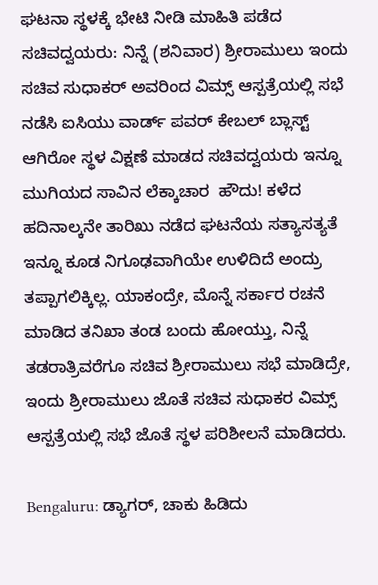ಘಟನಾ ಸ್ಥಳಕ್ಕೆ ಭೇಟಿ ನೀಡಿ ಮಾಹಿತಿ ಪಡೆದ ಸಚಿವದ್ವಯರು: ನಿನ್ನೆ (ಶನಿವಾರ) ಶ್ರೀರಾಮುಲು ಇಂದು ಸಚಿವ ಸುಧಾಕರ್ ಅವರಿಂದ ವಿಮ್ಸ್ ಆಸ್ಪತ್ರೆಯಲ್ಲಿ ಸಭೆ ನಡೆಸಿ ಐಸಿಯು ವಾರ್ಡ್ ಪವರ್ ಕೇಬಲ್ ಬ್ಲಾಸ್ಟ್ ಆಗಿರೋ ಸ್ಥಳ ವಿಕ್ಷಣೆ ಮಾಡದ ಸಚಿವದ್ವಯರು ಇನ್ನೂ ಮುಗಿಯದ ಸಾವಿನ ಲೆಕ್ಕಾಚಾರ  ಹೌದು! ಕಳೆದ ಹದಿನಾಲ್ಕನೇ ತಾರಿಖು ನಡೆದ ಘಟನೆಯ ಸತ್ಯಾಸತ್ಯತೆ ಇನ್ನೂ ಕೂಡ ನಿಗೂಢವಾಗಿಯೇ ಉಳಿದಿದೆ ಅಂದ್ರು ತಪ್ಪಾಗಲಿಕ್ಕಿಲ್ಲ. ಯಾಕಂದ್ರೇ, ಮೊನ್ನೆ ಸರ್ಕಾರ ರಚನೆ ಮಾಡಿದ ತನಿಖಾ ತಂಡ ಬಂದು ಹೋಯ್ತು, ನಿನ್ನೆ ತಡರಾತ್ರಿವರೆಗೂ ಸಚಿವ ಶ್ರೀರಾಮುಲು ಸಭೆ ಮಾಡಿದ್ರೇ, ಇಂದು ಶ್ರೀರಾಮುಲು ಜೊತೆ ಸಚಿವ ಸುಧಾಕರ ವಿಮ್ಸ್ ಆಸ್ಪತ್ರೆಯಲ್ಲಿ ಸಭೆ ಜೊತೆ ಸ್ಥಳ ಪರಿಶೀಲನೆ ಮಾಡಿದರು.

Bengaluru: ಡ್ಯಾಗರ್, ಚಾಕು ಹಿಡಿದು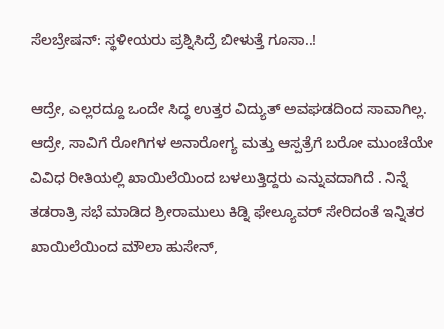ಸೆಲಬ್ರೇಷನ್: ಸ್ಥಳೀಯರು ಪ್ರಶ್ನಿಸಿದ್ರೆ ಬೀಳುತ್ತೆ ಗೂಸಾ..!

ಆದ್ರೇ, ಎಲ್ಲರದ್ದೂ ಒಂದೇ ಸಿದ್ಧ ಉತ್ತರ ವಿದ್ಯುತ್ ಅವಘಡದಿಂದ ಸಾವಾಗಿಲ್ಲ. ಆದ್ರೇ, ಸಾವಿಗೆ ರೋಗಿಗಳ ಅನಾರೋಗ್ಯ ಮತ್ತು ಆಸ್ಪತ್ರೆಗೆ ಬರೋ ಮುಂಚೆಯೇ ವಿವಿಧ ರೀತಿಯಲ್ಲಿ ಖಾಯಿಲೆಯಿಂದ ಬಳಲುತ್ತಿದ್ದರು ಎನ್ನುವದಾಗಿದೆ . ನಿನ್ನೆ ತಡರಾತ್ರಿ ಸಭೆ ಮಾಡಿದ ಶ್ರೀರಾಮುಲು ಕಿಡ್ನಿ ಫೇಲ್ಯೂವರ್ ಸೇರಿದಂತೆ ಇನ್ನಿತರ ಖಾಯಿಲೆಯಿಂದ ಮೌಲಾ ಹುಸೇನ್,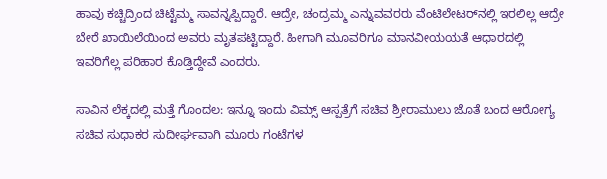ಹಾವು ಕಚ್ಚಿದ್ರಿಂದ ಚಿಟ್ಟೆಮ್ಮ ಸಾವನ್ನಪ್ಪಿದ್ದಾರೆ. ಆದ್ರೇ, ಚಂದ್ರಮ್ಮ ಎನ್ನುವವರರು ವೆಂಟಿಲೇಟರ್‌ನಲ್ಲಿ ಇರಲಿಲ್ಲ ಆದ್ರೇ ಬೇರೆ ಖಾಯಿಲೆಯಿಂದ ಅವರು ಮೃತಪಟ್ಟಿದ್ದಾರೆ. ಹೀಗಾಗಿ ಮೂವರಿಗೂ ಮಾನವೀಯಯತೆ ಆಧಾರದಲ್ಲಿ ಇವರಿಗೆಲ್ಲ ಪರಿಹಾರ ಕೊಡ್ತಿದ್ದೇವೆ ಎಂದರು.

ಸಾವಿನ ಲೆಕ್ಕದಲ್ಲಿ ಮತ್ತೆ ಗೊಂದಲ: ಇನ್ನೂ ಇಂದು ವಿಮ್ಸ್ ಆಸ್ಪತ್ರೆಗೆ ಸಚಿವ ಶ್ರೀರಾಮುಲು ಜೊತೆ ಬಂದ ಆರೋಗ್ಯ ಸಚಿವ ಸುಧಾಕರ ಸುದೀರ್ಘವಾಗಿ ಮೂರು ಗಂಟೆಗಳ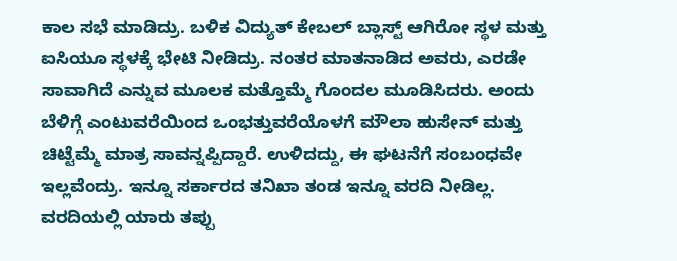ಕಾಲ ಸಭೆ ಮಾಡಿದ್ರು. ಬಳಿಕ ವಿದ್ಯುತ್ ಕೇಬಲ್ ಬ್ಲಾಸ್ಟ್ ಆಗಿರೋ ಸ್ಥಳ ಮತ್ತು ಐಸಿಯೂ ಸ್ಥಳಕ್ಕೆ ಭೇಟಿ ನೀಡಿದ್ರು. ನಂತರ ಮಾತನಾಡಿದ ಅವರು, ಎರಡೇ ಸಾವಾಗಿದೆ ಎನ್ನುವ ಮೂಲಕ ಮತ್ತೊಮ್ಮೆ ಗೊಂದಲ ಮೂಡಿಸಿದರು. ಅಂದು ಬೆಳಿಗ್ಗೆ ಎಂಟುವರೆಯಿಂದ ಒಂಭತ್ತುವರೆಯೊಳಗೆ ಮೌಲಾ ಹುಸೇನ್ ಮತ್ತು ಚಿಟ್ಟೆಮ್ಮೆ ಮಾತ್ರ ಸಾವನ್ನಪ್ಪಿದ್ದಾರೆ. ಉಳಿದದ್ದು, ಈ ಘಟನೆಗೆ ಸಂಬಂಧವೇ ಇಲ್ಲವೆಂದ್ರು. ಇನ್ನೂ ಸರ್ಕಾರದ ತನಿಖಾ ತಂಡ ಇನ್ನೂ ವರದಿ ನೀಡಿಲ್ಲ. ವರದಿಯಲ್ಲಿ ಯಾರು ತಪ್ಪು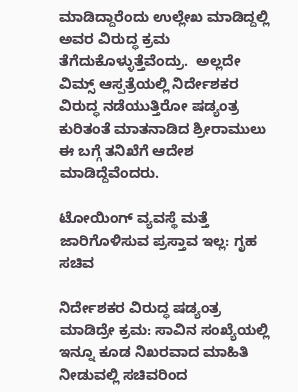ಮಾಡಿದ್ದಾರೆಂದು ಉಲ್ಲೇಖ ಮಾಡಿದ್ದಲ್ಲಿ ಅವರ ವಿರುದ್ಧ ಕ್ರಮ ತೆಗೆದುಕೊಳ್ಳುತ್ತೆವೆಂದ್ರು.  ಅಲ್ಲದೇ ವಿಮ್ಸ್ ಆಸ್ಪತ್ರೆಯಲ್ಲಿ ನಿರ್ದೇಶಕರ ವಿರುದ್ಧ ನಡೆಯುತ್ತಿರೋ ಷಡ್ಯಂತ್ರ ಕುರಿತಂತೆ ಮಾತನಾಡಿದ ಶ್ರೀರಾಮುಲು ಈ ಬಗ್ಗೆ ತನಿಖೆಗೆ ಆದೇಶ ಮಾಡಿದ್ದೆವೆಂದರು.

ಟೋಯಿಂಗ್‌ ವ್ಯವಸ್ಥೆ ಮತ್ತೆ ಜಾರಿಗೊಳಿಸುವ ಪ್ರಸ್ತಾವ ಇಲ್ಲ: ಗೃಹ ಸಚಿವ

ನಿರ್ದೇಶಕರ ವಿರುದ್ಧ ಷಡ್ಯಂತ್ರ ಮಾಡಿದ್ರೇ ಕ್ರಮ: ಸಾವಿನ ಸಂಖ್ಯೆಯಲ್ಲಿ ಇನ್ನೂ ಕೂಡ ನಿಖರವಾದ ಮಾಹಿತಿ ನೀಡುವಲ್ಲಿ ಸಚಿವರಿಂದ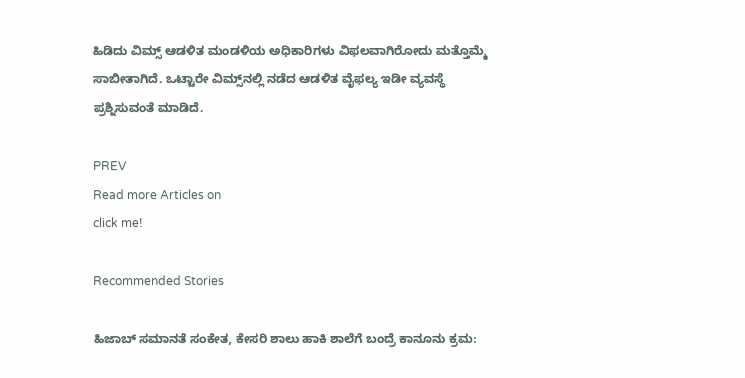ಹಿಡಿದು ವಿಮ್ಸ್ ಆಡಳಿತ ಮಂಡಳಿಯ ಅಧಿಕಾರಿಗಳು ವಿಫಲವಾಗಿರೋದು ಮತ್ತೊಮ್ಮೆ ಸಾಬೀತಾಗಿದೆ. ಒಟ್ಟಾರೇ ವಿಮ್ಸ್‌ನಲ್ಲಿ ನಡೆದ ಆಡಳಿತ ವೈಫಲ್ಯ ಇಡೀ ವ್ಯವಸ್ಥೆ ಪ್ರಶ್ನಿಸುವಂತೆ ಮಾಡಿದೆ.

PREV
Read more Articles on
click me!

Recommended Stories

ಹಿಜಾಬ್ ಸಮಾನತೆ ಸಂಕೇತ, ಕೇಸರಿ ಶಾಲು ಹಾಕಿ ಶಾಲೆಗೆ ಬಂದ್ರೆ ಕಾನೂನು ಕ್ರಮ: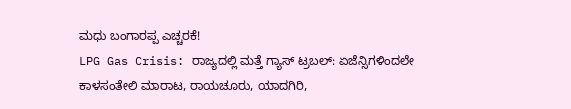ಮಧು ಬಂಗಾರಪ್ಪ ಎಚ್ಚರಕೆ!
LPG Gas Crisis: ರಾಜ್ಯದಲ್ಲಿ ಮತ್ತೆ ಗ್ಯಾಸ್ ಟ್ರಬಲ್: ಏಜೆನ್ಸಿಗಳಿಂದಲೇ ಕಾಳಸಂತೇಲಿ ಮಾರಾಟ, ರಾಯಚೂರು, ಯಾದಗಿರಿ,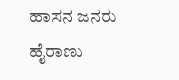ಹಾಸನ ಜನರು ಹೈರಾಣು